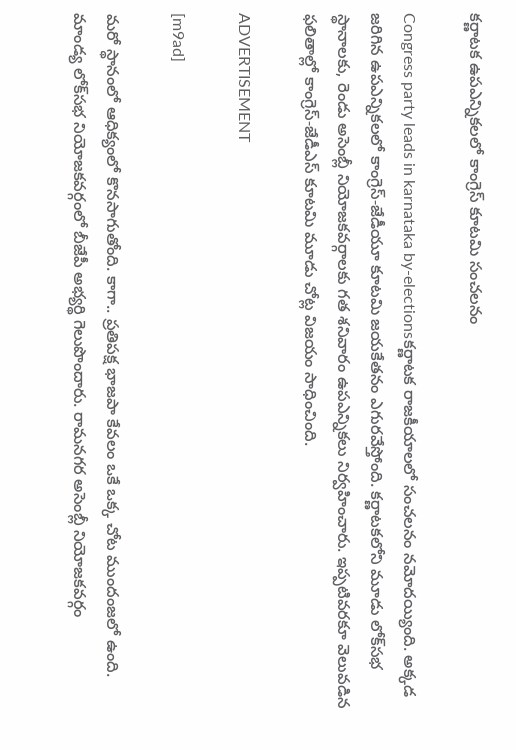కర్ణాటక ఉపఎన్నికలలో కాంగ్రెస్ కూటమి సంచలనం

Congress party leads in karnataka by-electionsకర్ణాటక రాజకీయాలలో సంచలనం నమోదయ్యింది. అక్కడ జరిగిన ఉపఎన్నికలలో కాంగ్రెస్‌-జేడీయూ కూటమి జయకేతనం ఎగురవేస్తోంది. కర్ణాటకలోని మూడు లోక్‌సభ స్థానాలకు, రెండు అసెంబ్లీ నియోజకవర్గాలకు గత శనివారం ఉపఎన్నికలు నిర్వహించారు. ఇప్పటివరకూ వెలువడిన ఫలితాల్లో కాంగ్రెస్‌-జేడీఎస్‌ కూటమి మూడు చోట్ల విజయం సాధించింది.

ADVERTISEMENT

[m9ad]

మరో స్థానంలో ఆధిక్యంలో కొనసాగుతోంది. కాగా.. ప్రతిపక్ష భాజపా కేవలం ఒకే ఒక్క చోట ముందంజలో ఉంది. మాండ్య లోక్‌సభ నియోజకవర్గంలో బీజేపీ అభ్యర్థి గెలుపొందారు. రామనగర అసెంబ్లీ నియోజకవర్గం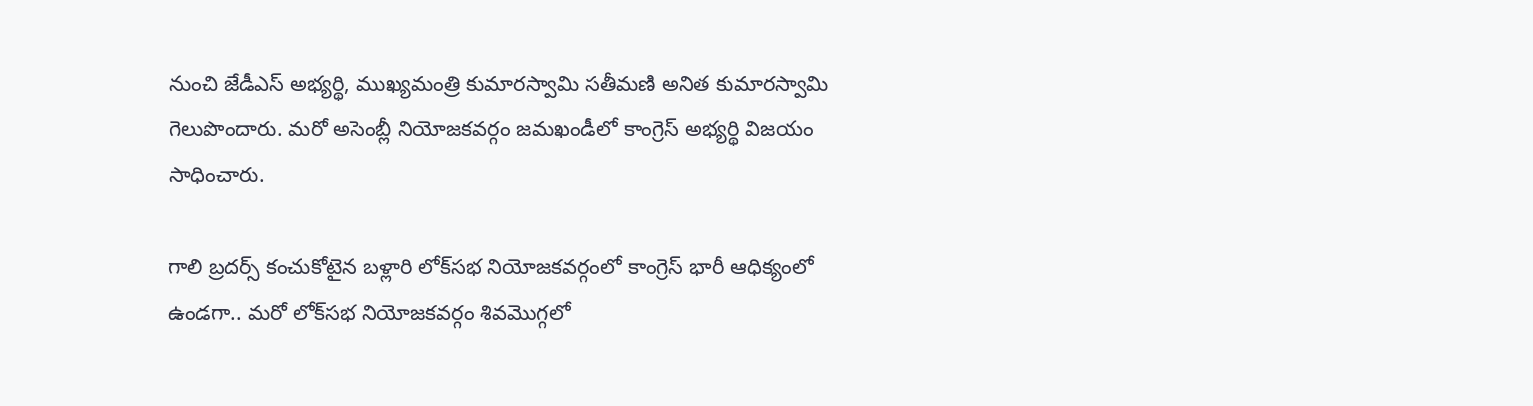నుంచి జేడీఎస్‌ అభ్యర్థి, ముఖ్యమంత్రి కుమారస్వామి సతీమణి అనిత కుమారస్వామి గెలుపొందారు. మరో అసెంబ్లీ నియోజకవర్గం జమఖండీలో కాంగ్రెస్‌ అభ్యర్థి విజయం సాధించారు.

గాలి బ్రదర్స్ కంచుకోటైన బళ్లారి లోక్‌సభ నియోజకవర్గంలో కాంగ్రెస్‌ భారీ ఆధిక్యంలో ఉండగా.. మరో లోక్‌సభ నియోజకవర్గం శివమొగ్గలో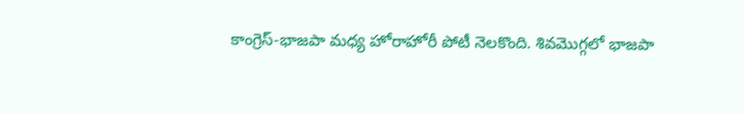కాంగ్రెస్‌-భాజపా మధ్య హోరాహోరీ పోటీ నెలకొంది. శివమొగ్గలో భాజపా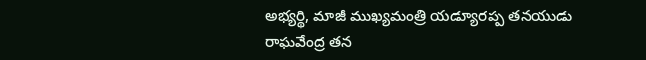అభ్యర్థి, మాజీ ముఖ్యమంత్రి యడ్యూరప్ప తనయుడు రాఘవేంద్ర తన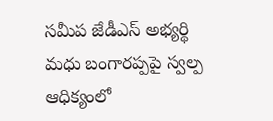సమీప జేడీఎస్‌ అభ్యర్థి మధు బంగారప్పపై స్వల్ప ఆధిక్యంలో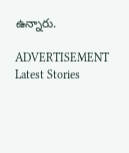ఉన్నారు.

ADVERTISEMENT
Latest Stories